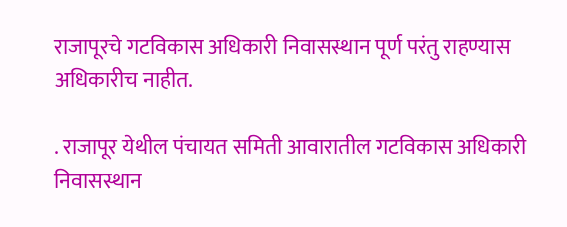राजापूरचे गटविकास अधिकारी निवासस्थान पूर्ण परंतु राहण्यास अधिकारीच नाहीत.

. राजापूर येथील पंचायत समिती आवारातील गटविकास अधिकारी निवासस्थान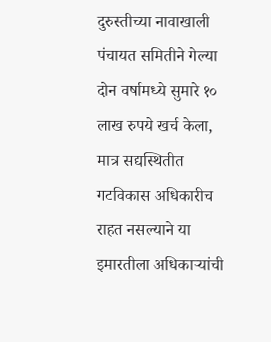दुरुस्तीच्या नावाखाली पंचायत समितीने गेल्या दोन वर्षामध्ये सुमारे १० लाख रुपये खर्च केला, मात्र सद्यस्थितीत गटविकास अधिकारीच राहत नसल्याने या इमारतीला अधिकार्‍यांची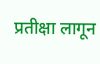प्रतीक्षा लागून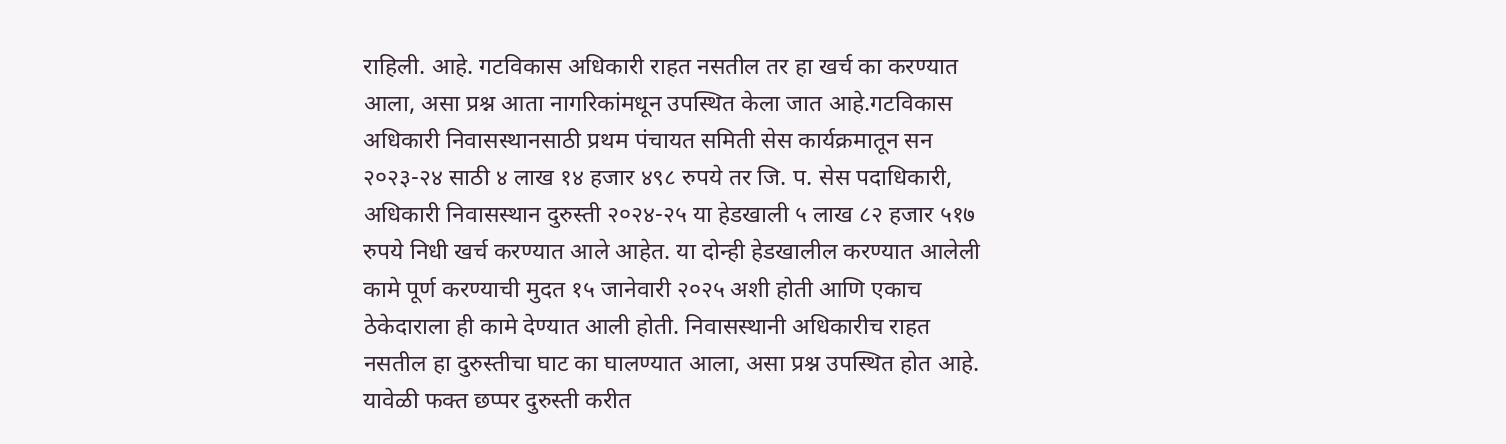राहिली. आहे. गटविकास अधिकारी राहत नसतील तर हा खर्च का करण्यात आला, असा प्रश्न आता नागरिकांमधून उपस्थित केला जात आहे.गटविकास अधिकारी निवासस्थानसाठी प्रथम पंचायत समिती सेस कार्यक्रमातून सन २०२३-२४ साठी ४ लाख १४ हजार ४९८ रुपये तर जि. प. सेस पदाधिकारी, अधिकारी निवासस्थान दुरुस्ती २०२४-२५ या हेडखाली ५ लाख ८२ हजार ५१७ रुपये निधी खर्च करण्यात आले आहेत. या दोन्ही हेडखालील करण्यात आलेली कामे पूर्ण करण्याची मुदत १५ जानेवारी २०२५ अशी होती आणि एकाच ठेकेदाराला ही कामे देण्यात आली होती. निवासस्थानी अधिकारीच राहत नसतील हा दुरुस्तीचा घाट का घालण्यात आला, असा प्रश्न उपस्थित होत आहे. यावेळी फक्त छप्पर दुरुस्ती करीत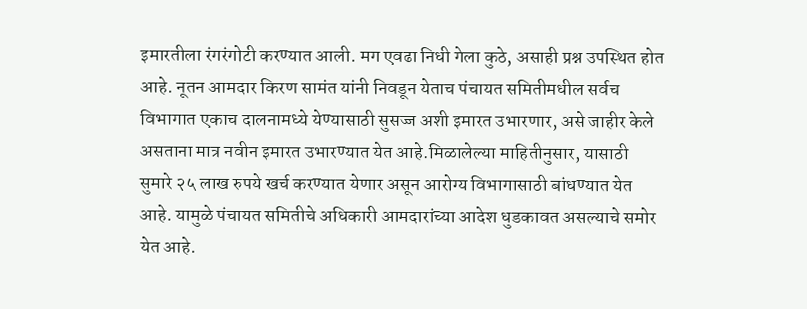इमारतीला रंगरंगोटी करण्यात आली. मग एवढा निधी गेला कुठे, असाही प्रश्न उपस्थित होत आहे. नूतन आमदार किरण सामंत यांनी निवडून येताच पंचायत समितीमधील सर्वच विभागात एकाच दालनामध्ये येण्यासाठी सुसज्ज अशी इमारत उभारणार, असे जाहीर केले असताना मात्र नवीन इमारत उभारण्यात येत आहे.मिळालेल्या माहितीनुसार, यासाठी सुमारे २५ लाख रुपये खर्च करण्यात येणार असून आरोग्य विभागासाठी बांधण्यात येत आहे. यामुळे पंचायत समितीचे अधिकारी आमदारांच्या आदेश धुडकावत असल्याचे समोर येत आहे.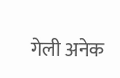गेली अनेक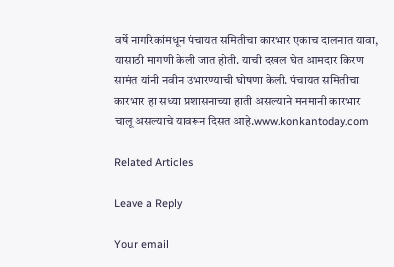वर्षे नागरिकांमधून पंचायत समितीचा कारभार एकाच दालनात यावा, यासाठी मागणी केली जात होती. याची दखल घेत आमदार किरण सामंत यांनी नवीन उभारण्याची घोषणा केली. पंचायत समितीचा कारभार हा सध्या प्रशासनाच्या हाती असल्याने मनमानी कारभार चालू असल्याचे यावरून दिसत आहे.www.konkantoday.com

Related Articles

Leave a Reply

Your email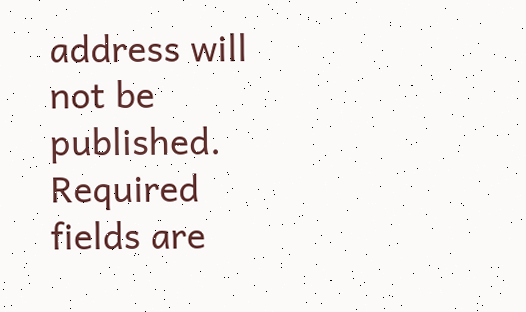address will not be published. Required fields are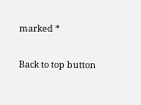marked *

Back to top button